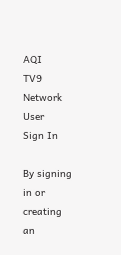AQI
TV9 Network
User
Sign In

By signing in or creating an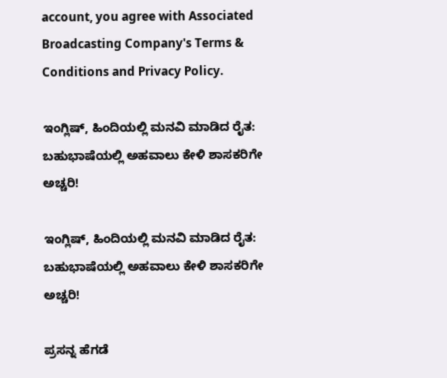account, you agree with Associated Broadcasting Company's Terms & Conditions and Privacy Policy.

ಇಂಗ್ಲಿಷ್, ಹಿಂದಿಯಲ್ಲಿ ಮನವಿ ಮಾಡಿದ ರೈತ: ಬಹುಭಾಷೆಯಲ್ಲಿ ಅಹವಾಲು ಕೇಳಿ ಶಾಸಕರಿಗೇ ಅಚ್ಚರಿ!

ಇಂಗ್ಲಿಷ್, ಹಿಂದಿಯಲ್ಲಿ ಮನವಿ ಮಾಡಿದ ರೈತ: ಬಹುಭಾಷೆಯಲ್ಲಿ ಅಹವಾಲು ಕೇಳಿ ಶಾಸಕರಿಗೇ ಅಚ್ಚರಿ!

ಪ್ರಸನ್ನ ಹೆಗಡೆ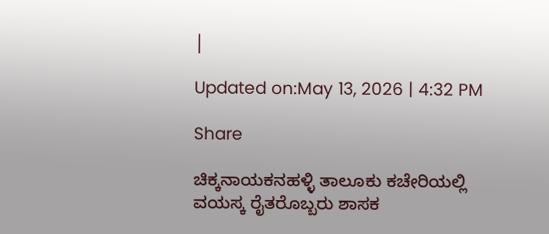|

Updated on:May 13, 2026 | 4:32 PM

Share

ಚಿಕ್ಕನಾಯಕನಹಳ್ಳಿ ತಾಲೂಕು ಕಚೇರಿಯಲ್ಲಿ ವಯಸ್ಕ ರೈತರೊಬ್ಬರು ಶಾಸಕ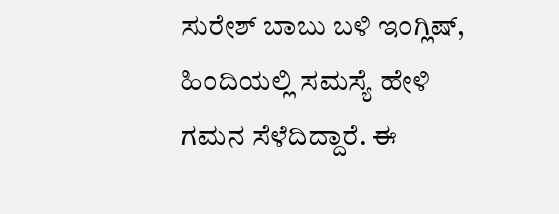ಸುರೇಶ್ ಬಾಬು ಬಳಿ ಇಂಗ್ಲಿಷ್, ಹಿಂದಿಯಲ್ಲಿ ಸಮಸ್ಯೆ ಹೇಳಿ ಗಮನ ಸೆಳೆದಿದ್ದಾರೆ. ಈ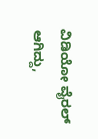ವಿಡಿಯೋ ವೈರಲ್ ಆಗಿದ್ದು,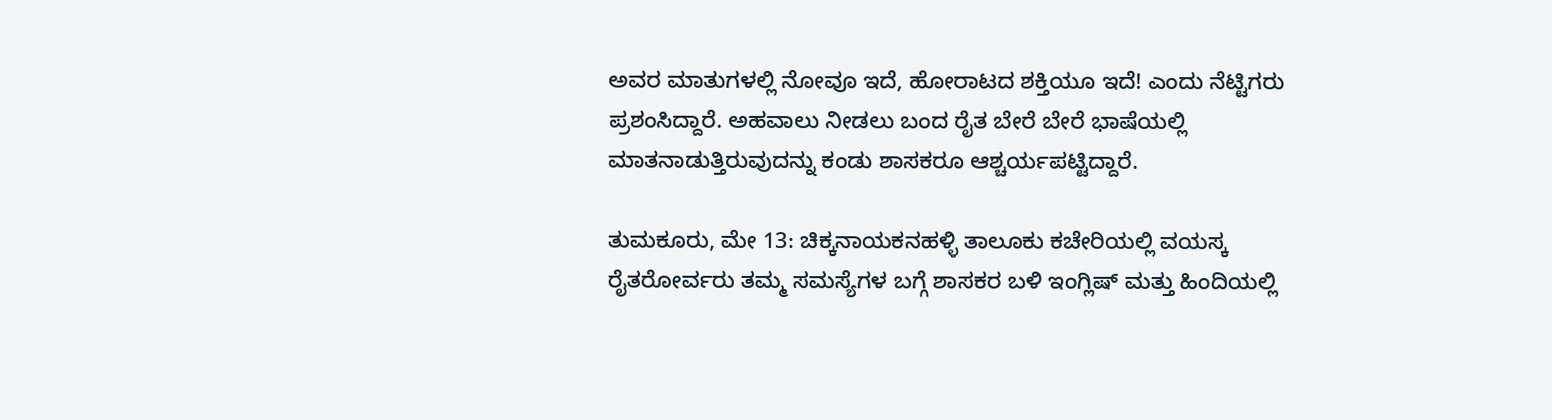ಅವರ ಮಾತುಗಳಲ್ಲಿ ನೋವೂ ಇದೆ, ಹೋರಾಟದ ಶಕ್ತಿಯೂ ಇದೆ! ಎಂದು ನೆಟ್ಟಿಗರು ಪ್ರಶಂಸಿದ್ದಾರೆ. ಅಹವಾಲು ನೀಡಲು ಬಂದ ರೈತ ಬೇರೆ ಬೇರೆ ಭಾಷೆಯಲ್ಲಿ ಮಾತನಾಡುತ್ತಿರುವುದನ್ನು ಕಂಡು ಶಾಸಕರೂ ಆಶ್ಚರ್ಯಪಟ್ಟಿದ್ದಾರೆ.

ತುಮಕೂರು, ಮೇ 13: ಚಿಕ್ಕನಾಯಕನಹಳ್ಳಿ ತಾಲೂಕು ಕಚೇರಿಯಲ್ಲಿ ವಯಸ್ಕ ರೈತರೋರ್ವರು ತಮ್ಮ ಸಮಸ್ಯೆಗಳ ಬಗ್ಗೆ ಶಾಸಕರ ಬಳಿ ಇಂಗ್ಲಿಷ್ ಮತ್ತು ಹಿಂದಿಯಲ್ಲಿ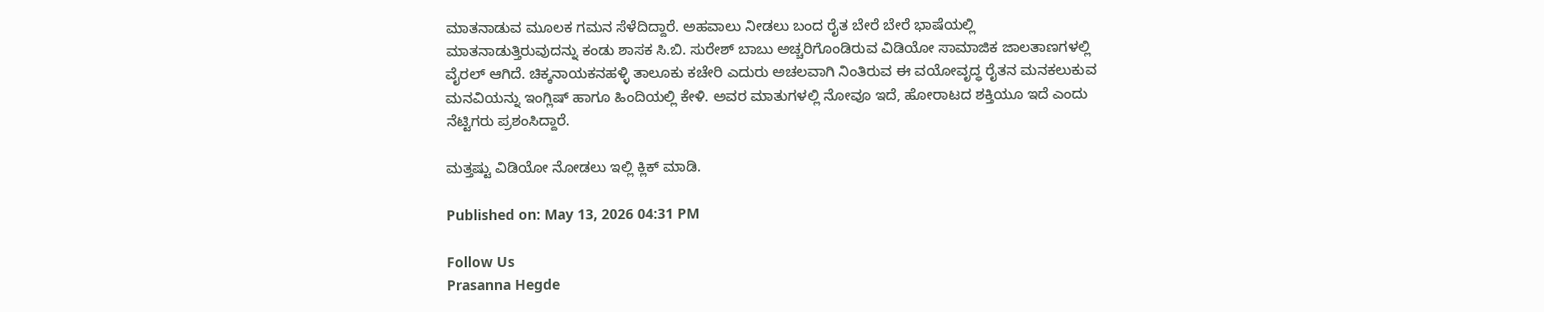ಮಾತನಾಡುವ ಮೂಲಕ ಗಮನ ಸೆಳೆದಿದ್ದಾರೆ. ಅಹವಾಲು ನೀಡಲು ಬಂದ ರೈತ ಬೇರೆ ಬೇರೆ ಭಾಷೆಯಲ್ಲಿ ಮಾತನಾಡುತ್ತಿರುವುದನ್ನು ಕಂಡು ಶಾಸಕ ಸಿ.ಬಿ. ಸುರೇಶ್ ಬಾಬು ಅಚ್ಚರಿಗೊಂಡಿರುವ ವಿಡಿಯೋ ಸಾಮಾಜಿಕ ಜಾಲತಾಣಗಳಲ್ಲಿ ವೈರಲ್ ಆಗಿದೆ. ಚಿಕ್ಕನಾಯಕನಹಳ್ಳಿ ತಾಲೂಕು ಕಚೇರಿ ಎದುರು ಅಚಲವಾಗಿ ನಿಂತಿರುವ ಈ ವಯೋವೃದ್ಧ ರೈತನ ಮನಕಲುಕುವ ಮನವಿಯನ್ನು ಇಂಗ್ಲಿಷ್ ಹಾಗೂ ಹಿಂದಿಯಲ್ಲಿ ಕೇಳಿ. ಅವರ ಮಾತುಗಳಲ್ಲಿ ನೋವೂ ಇದೆ, ಹೋರಾಟದ ಶಕ್ತಿಯೂ ಇದೆ ಎಂದು ನೆಟ್ಟಿಗರು ಪ್ರಶಂಸಿದ್ದಾರೆ.

ಮತ್ತಷ್ಟು ವಿಡಿಯೋ ನೋಡಲು ಇಲ್ಲಿ ಕ್ಲಿಕ್ ಮಾಡಿ.

Published on: May 13, 2026 04:31 PM

Follow Us
Prasanna Hegde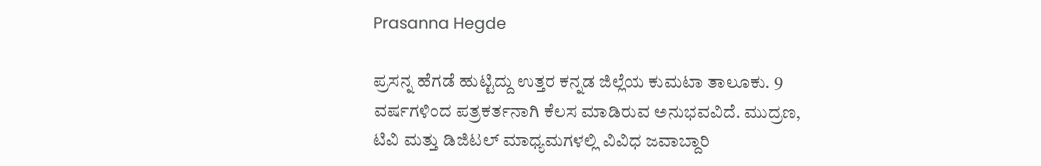Prasanna Hegde

ಪ್ರಸನ್ನ ಹೆಗಡೆ ಹುಟ್ಟಿದ್ದು ಉತ್ತರ ಕನ್ನಡ ಜಿಲ್ಲೆಯ ಕುಮಟಾ ತಾಲೂಕು. 9 ವರ್ಷಗಳಿಂದ ಪತ್ರಕರ್ತನಾಗಿ ಕೆಲಸ ಮಾಡಿರುವ ಅನುಭವವಿದೆ. ಮುದ್ರಣ, ಟಿವಿ ಮತ್ತು ಡಿಜಿಟಲ್ ಮಾಧ್ಯಮಗಳಲ್ಲಿ ವಿವಿಧ ಜವಾಬ್ದಾರಿ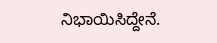ನಿಭಾಯಿಸಿದ್ದೇನೆ.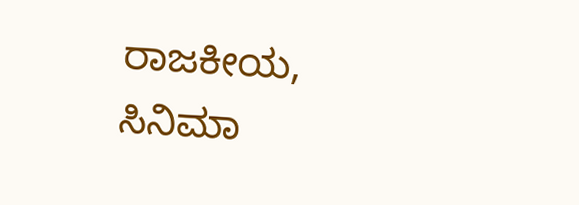ರಾಜಕೀಯ, ಸಿನಿಮಾ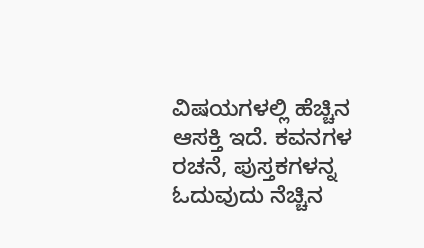ವಿಷಯಗಳಲ್ಲಿ ಹೆಚ್ಚಿನ ಆಸಕ್ತಿ ಇದೆ. ಕವನಗಳ ರಚನೆ, ಪುಸ್ತಕಗಳನ್ನ ಓದುವುದು ನೆಚ್ಚಿನ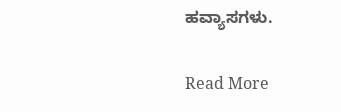ಹವ್ಯಾಸಗಳು.

Read More